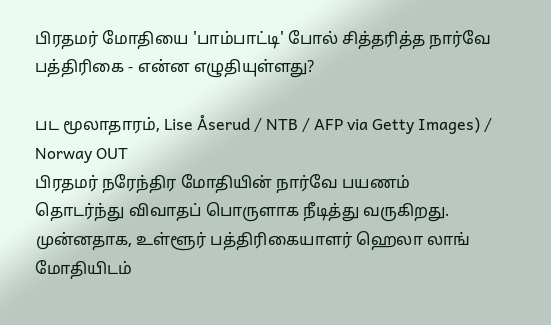பிரதமர் மோதியை 'பாம்பாட்டி' போல் சித்தரித்த நார்வே பத்திரிகை - என்ன எழுதியுள்ளது?

பட மூலாதாரம், Lise Åserud / NTB / AFP via Getty Images) / Norway OUT
பிரதமர் நரேந்திர மோதியின் நார்வே பயணம் தொடர்ந்து விவாதப் பொருளாக நீடித்து வருகிறது.
முன்னதாக, உள்ளூர் பத்திரிகையாளர் ஹெலா லாங் மோதியிடம்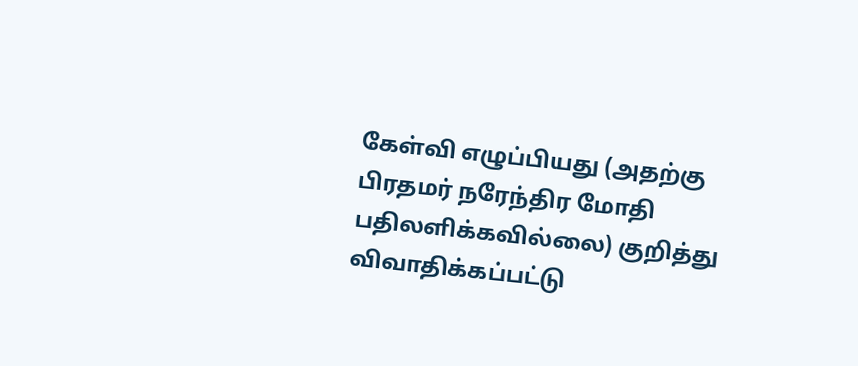கேள்வி எழுப்பியது (அதற்கு பிரதமர் நரேந்திர மோதி பதிலளிக்கவில்லை) குறித்து விவாதிக்கப்பட்டு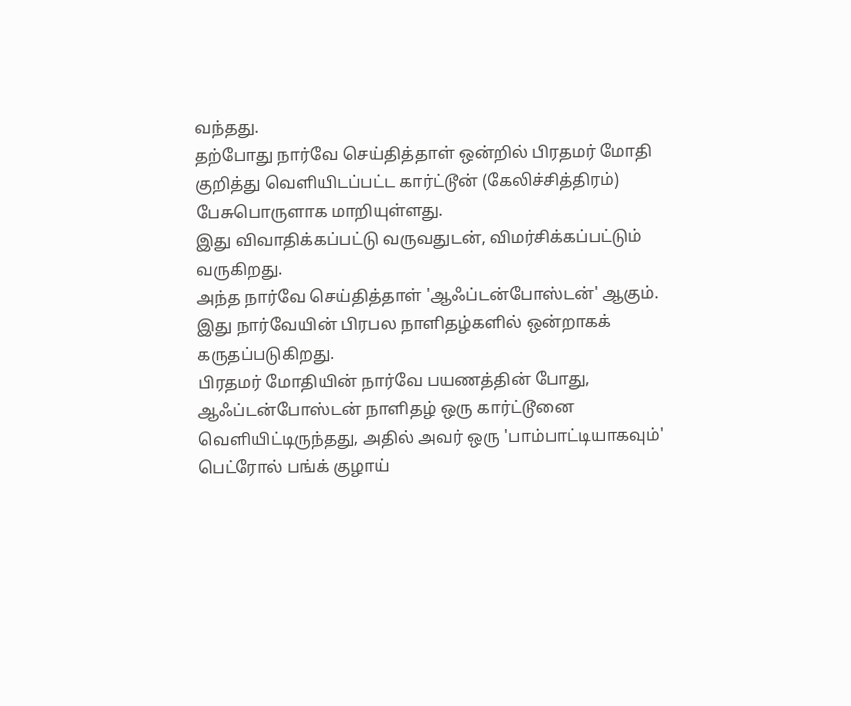வந்தது.
தற்போது நார்வே செய்தித்தாள் ஒன்றில் பிரதமர் மோதி குறித்து வெளியிடப்பட்ட கார்ட்டூன் (கேலிச்சித்திரம்) பேசுபொருளாக மாறியுள்ளது.
இது விவாதிக்கப்பட்டு வருவதுடன், விமர்சிக்கப்பட்டும் வருகிறது.
அந்த நார்வே செய்தித்தாள் 'ஆஃப்டன்போஸ்டன்' ஆகும். இது நார்வேயின் பிரபல நாளிதழ்களில் ஒன்றாகக் கருதப்படுகிறது.
பிரதமர் மோதியின் நார்வே பயணத்தின் போது, ஆஃப்டன்போஸ்டன் நாளிதழ் ஒரு கார்ட்டூனை வெளியிட்டிருந்தது, அதில் அவர் ஒரு 'பாம்பாட்டியாகவும்' பெட்ரோல் பங்க் குழாய்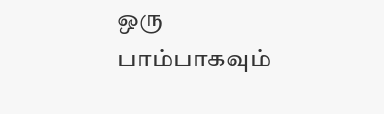ஒரு பாம்பாகவும்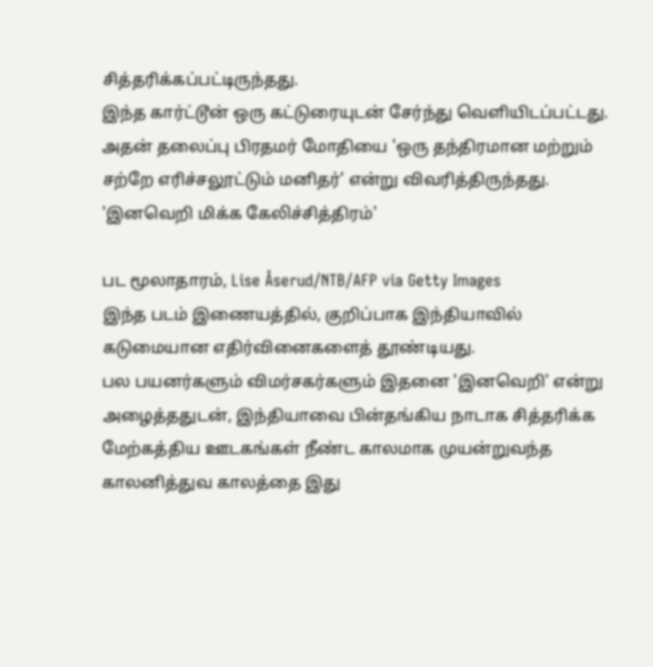சித்தரிக்கப்பட்டிருந்தது.
இந்த கார்ட்டூன் ஒரு கட்டுரையுடன் சேர்ந்து வெளியிடப்பட்டது. அதன் தலைப்பு பிரதமர் மோதியை 'ஒரு தந்திரமான மற்றும் சற்றே எரிச்சலூட்டும் மனிதர்' என்று விவரித்திருந்தது.
'இனவெறி மிக்க கேலிச்சித்திரம்'

பட மூலாதாரம், Lise Åserud/NTB/AFP via Getty Images
இந்த படம் இணையத்தில், குறிப்பாக இந்தியாவில் கடுமையான எதிர்வினைகளைத் தூண்டியது.
பல பயனர்களும் விமர்சகர்களும் இதனை 'இனவெறி' என்று அழைத்ததுடன், இந்தியாவை பின்தங்கிய நாடாக சித்தரிக்க மேற்கத்திய ஊடகங்கள் நீண்ட காலமாக முயன்றுவந்த காலனித்துவ காலத்தை இது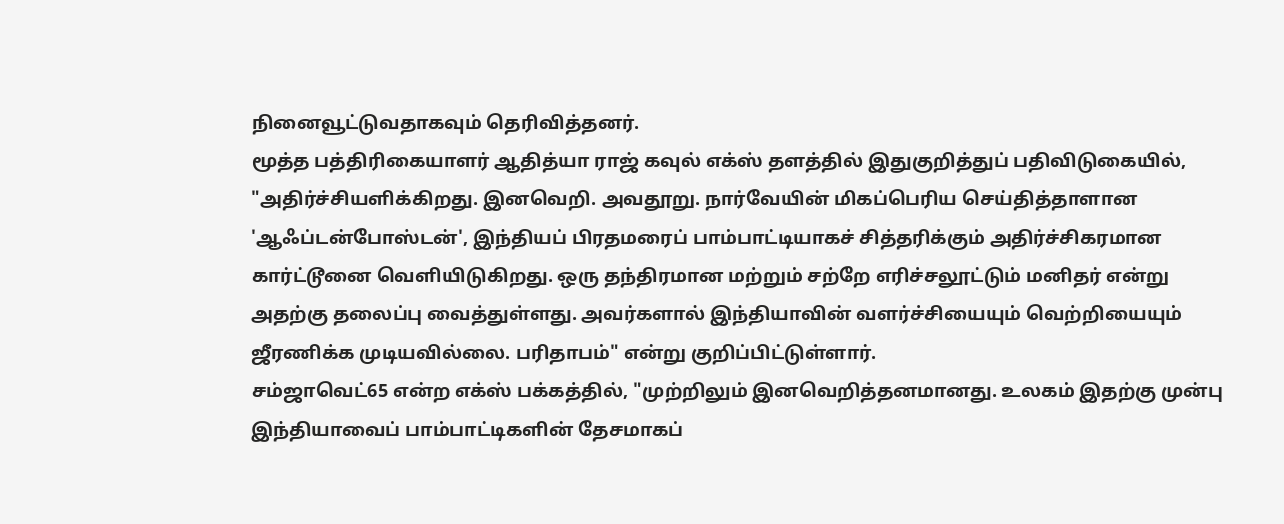நினைவூட்டுவதாகவும் தெரிவித்தனர்.
மூத்த பத்திரிகையாளர் ஆதித்யா ராஜ் கவுல் எக்ஸ் தளத்தில் இதுகுறித்துப் பதிவிடுகையில், "அதிர்ச்சியளிக்கிறது. இனவெறி. அவதூறு. நார்வேயின் மிகப்பெரிய செய்தித்தாளான 'ஆஃப்டன்போஸ்டன்', இந்தியப் பிரதமரைப் பாம்பாட்டியாகச் சித்தரிக்கும் அதிர்ச்சிகரமான கார்ட்டூனை வெளியிடுகிறது. ஒரு தந்திரமான மற்றும் சற்றே எரிச்சலூட்டும் மனிதர் என்று அதற்கு தலைப்பு வைத்துள்ளது. அவர்களால் இந்தியாவின் வளர்ச்சியையும் வெற்றியையும் ஜீரணிக்க முடியவில்லை. பரிதாபம்" என்று குறிப்பிட்டுள்ளார்.
சம்ஜாவெட்65 என்ற எக்ஸ் பக்கத்தில், "முற்றிலும் இனவெறித்தனமானது. உலகம் இதற்கு முன்பு இந்தியாவைப் பாம்பாட்டிகளின் தேசமாகப்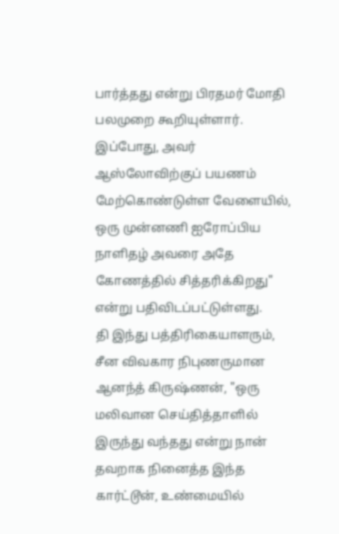பார்த்தது என்று பிரதமர் மோதி பலமுறை கூறியுள்ளார். இப்போது, அவர் ஆஸ்லோவிற்குப் பயணம் மேற்கொண்டுள்ள வேளையில், ஒரு முன்னணி ஐரோப்பிய நாளிதழ் அவரை அதே கோணத்தில் சித்தரிக்கிறது" என்று பதிவிடப்பட்டுள்ளது.
தி இந்து பத்திரிகையாளரும், சீன விவகார நிபுணருமான ஆனந்த் கிருஷ்ணன், "ஒரு மலிவான செய்தித்தாளில் இருந்து வந்தது என்று நான் தவறாக நினைத்த இந்த கார்ட்டூன், உண்மையில்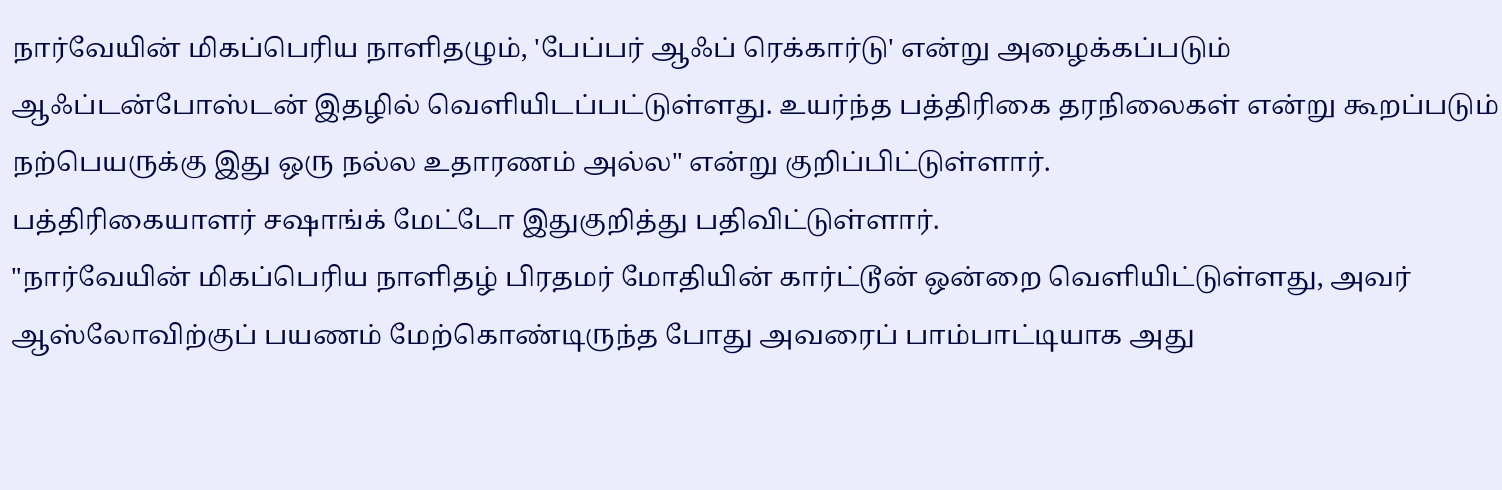நார்வேயின் மிகப்பெரிய நாளிதழும், 'பேப்பர் ஆஃப் ரெக்கார்டு' என்று அழைக்கப்படும் ஆஃப்டன்போஸ்டன் இதழில் வெளியிடப்பட்டுள்ளது. உயர்ந்த பத்திரிகை தரநிலைகள் என்று கூறப்படும் நற்பெயருக்கு இது ஒரு நல்ல உதாரணம் அல்ல" என்று குறிப்பிட்டுள்ளார்.
பத்திரிகையாளர் சஷாங்க் மேட்டோ இதுகுறித்து பதிவிட்டுள்ளார்.
"நார்வேயின் மிகப்பெரிய நாளிதழ் பிரதமர் மோதியின் கார்ட்டூன் ஒன்றை வெளியிட்டுள்ளது, அவர் ஆஸ்லோவிற்குப் பயணம் மேற்கொண்டிருந்த போது அவரைப் பாம்பாட்டியாக அது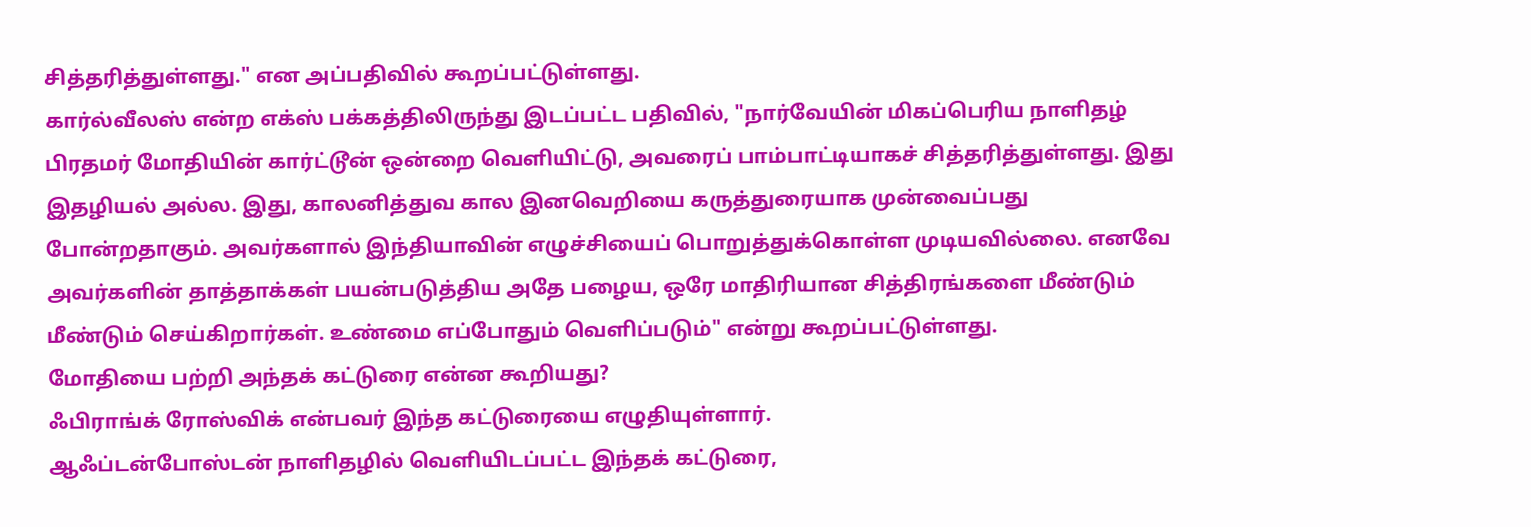சித்தரித்துள்ளது." என அப்பதிவில் கூறப்பட்டுள்ளது.
கார்ல்வீலஸ் என்ற எக்ஸ் பக்கத்திலிருந்து இடப்பட்ட பதிவில், "நார்வேயின் மிகப்பெரிய நாளிதழ் பிரதமர் மோதியின் கார்ட்டூன் ஒன்றை வெளியிட்டு, அவரைப் பாம்பாட்டியாகச் சித்தரித்துள்ளது. இது இதழியல் அல்ல. இது, காலனித்துவ கால இனவெறியை கருத்துரையாக முன்வைப்பது போன்றதாகும். அவர்களால் இந்தியாவின் எழுச்சியைப் பொறுத்துக்கொள்ள முடியவில்லை. எனவே அவர்களின் தாத்தாக்கள் பயன்படுத்திய அதே பழைய, ஒரே மாதிரியான சித்திரங்களை மீண்டும் மீண்டும் செய்கிறார்கள். உண்மை எப்போதும் வெளிப்படும்" என்று கூறப்பட்டுள்ளது.
மோதியை பற்றி அந்தக் கட்டுரை என்ன கூறியது?
ஃபிராங்க் ரோஸ்விக் என்பவர் இந்த கட்டுரையை எழுதியுள்ளார்.
ஆஃப்டன்போஸ்டன் நாளிதழில் வெளியிடப்பட்ட இந்தக் கட்டுரை,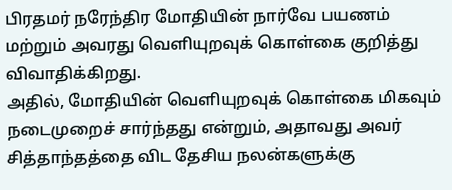பிரதமர் நரேந்திர மோதியின் நார்வே பயணம் மற்றும் அவரது வெளியுறவுக் கொள்கை குறித்து விவாதிக்கிறது.
அதில், மோதியின் வெளியுறவுக் கொள்கை மிகவும் நடைமுறைச் சார்ந்தது என்றும், அதாவது அவர் சித்தாந்தத்தை விட தேசிய நலன்களுக்கு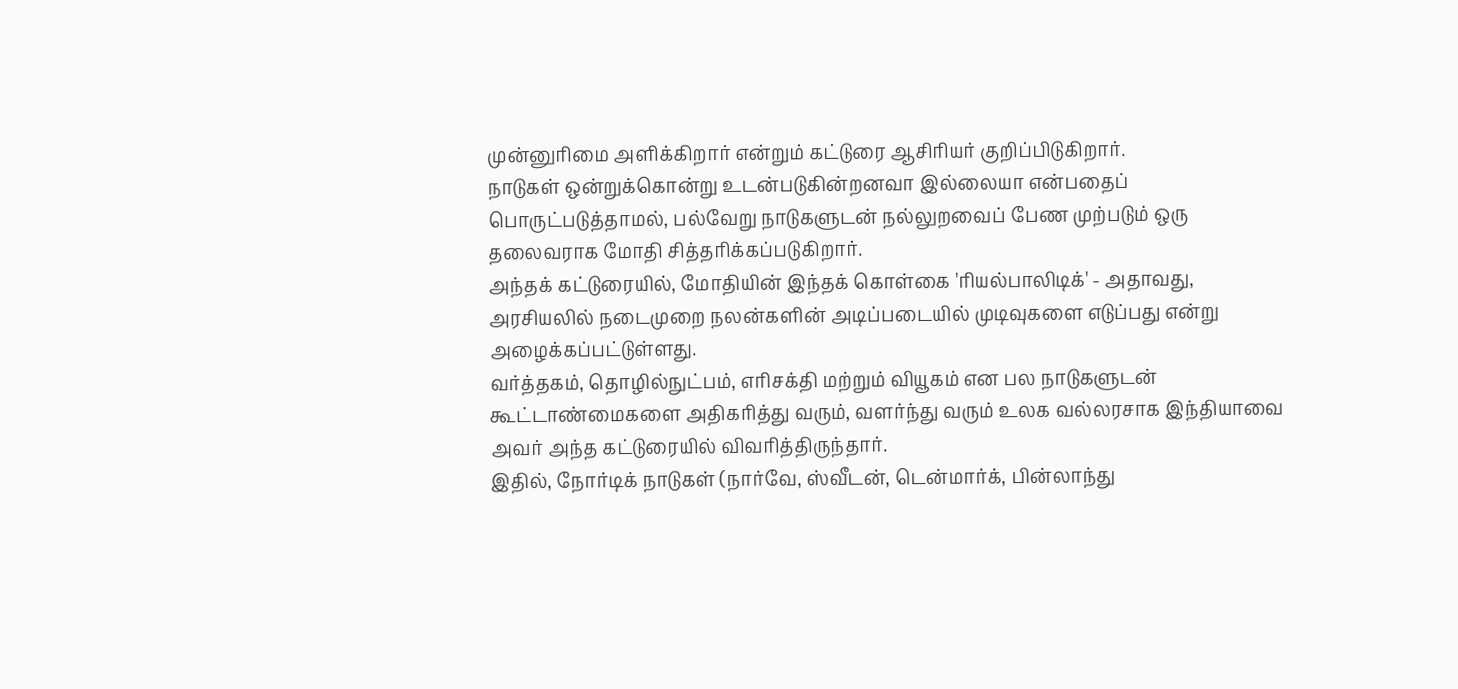முன்னுரிமை அளிக்கிறார் என்றும் கட்டுரை ஆசிரியர் குறிப்பிடுகிறார்.
நாடுகள் ஒன்றுக்கொன்று உடன்படுகின்றனவா இல்லையா என்பதைப் பொருட்படுத்தாமல், பல்வேறு நாடுகளுடன் நல்லுறவைப் பேண முற்படும் ஒரு தலைவராக மோதி சித்தரிக்கப்படுகிறார்.
அந்தக் கட்டுரையில், மோதியின் இந்தக் கொள்கை 'ரியல்பாலிடிக்' - அதாவது, அரசியலில் நடைமுறை நலன்களின் அடிப்படையில் முடிவுகளை எடுப்பது என்று அழைக்கப்பட்டுள்ளது.
வர்த்தகம், தொழில்நுட்பம், எரிசக்தி மற்றும் வியூகம் என பல நாடுகளுடன் கூட்டாண்மைகளை அதிகரித்து வரும், வளர்ந்து வரும் உலக வல்லரசாக இந்தியாவை அவர் அந்த கட்டுரையில் விவரித்திருந்தார்.
இதில், நோர்டிக் நாடுகள் (நார்வே, ஸ்வீடன், டென்மார்க், பின்லாந்து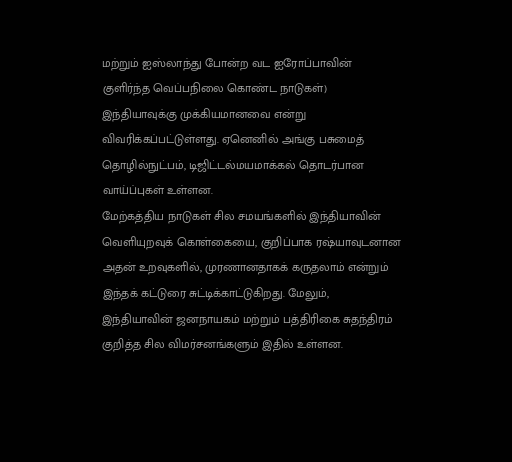மற்றும் ஐஸ்லாந்து போன்ற வட ஐரோப்பாவின் குளிர்ந்த வெப்பநிலை கொண்ட நாடுகள்) இந்தியாவுக்கு முக்கியமானவை என்று விவரிக்கப்பட்டுள்ளது. ஏனெனில் அங்கு பசுமைத் தொழில்நுட்பம், டிஜிட்டல்மயமாக்கல் தொடர்பான வாய்ப்புகள் உள்ளன.
மேற்கத்திய நாடுகள் சில சமயங்களில் இந்தியாவின் வெளியுறவுக் கொள்கையை, குறிப்பாக ரஷ்யாவுடனான அதன் உறவுகளில், முரணானதாகக் கருதலாம் என்றும் இந்தக் கட்டுரை சுட்டிக்காட்டுகிறது. மேலும், இந்தியாவின் ஜனநாயகம் மற்றும் பத்திரிகை சுதந்திரம் குறித்த சில விமர்சனங்களும் இதில் உள்ளன.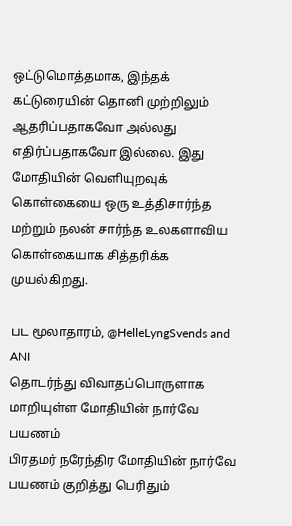ஒட்டுமொத்தமாக, இந்தக் கட்டுரையின் தொனி முற்றிலும் ஆதரிப்பதாகவோ அல்லது எதிர்ப்பதாகவோ இல்லை. இது மோதியின் வெளியுறவுக் கொள்கையை ஒரு உத்திசார்ந்த மற்றும் நலன் சார்ந்த உலகளாவிய கொள்கையாக சித்தரிக்க முயல்கிறது.

பட மூலாதாரம், @HelleLyngSvends and ANI
தொடர்ந்து விவாதப்பொருளாக மாறியுள்ள மோதியின் நார்வே பயணம்
பிரதமர் நரேந்திர மோதியின் நார்வே பயணம் குறித்து பெரிதும்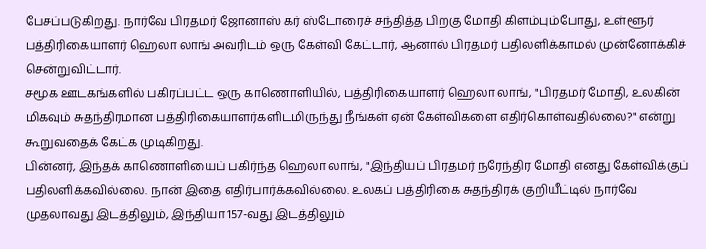பேசப்படுகிறது. நார்வே பிரதமர் ஜோனாஸ் கர் ஸ்டோரைச் சந்தித்த பிறகு மோதி கிளம்பும்போது, உள்ளூர் பத்திரிகையாளர் ஹெலா லாங் அவரிடம் ஒரு கேள்வி கேட்டார், ஆனால் பிரதமர் பதிலளிக்காமல் முன்னோக்கிச் சென்றுவிட்டார்.
சமூக ஊடகங்களில் பகிரப்பட்ட ஒரு காணொளியில், பத்திரிகையாளர் ஹெலா லாங், "பிரதமர் மோதி, உலகின் மிகவும் சுதந்திரமான பத்திரிகையாளர்களிடமிருந்து நீங்கள் ஏன் கேள்விகளை எதிர்கொள்வதில்லை?" என்று கூறுவதைக் கேட்க முடிகிறது.
பின்னர், இந்தக் காணொளியைப் பகிர்ந்த ஹெலா லாங், "இந்தியப் பிரதமர் நரேந்திர மோதி எனது கேள்விக்குப் பதிலளிக்கவில்லை. நான் இதை எதிர்பார்க்கவில்லை. உலகப் பத்திரிகை சுதந்திரக் குறியீட்டில் நார்வே முதலாவது இடத்திலும், இந்தியா 157-வது இடத்திலும்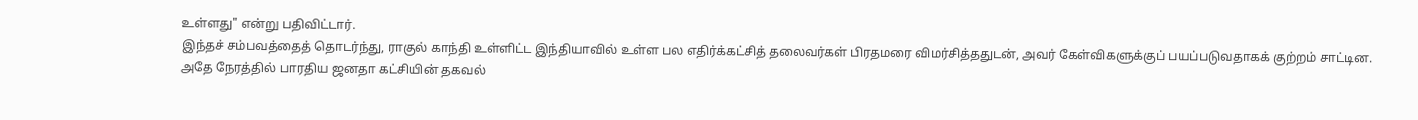உள்ளது" என்று பதிவிட்டார்.
இந்தச் சம்பவத்தைத் தொடர்ந்து, ராகுல் காந்தி உள்ளிட்ட இந்தியாவில் உள்ள பல எதிர்க்கட்சித் தலைவர்கள் பிரதமரை விமர்சித்ததுடன், அவர் கேள்விகளுக்குப் பயப்படுவதாகக் குற்றம் சாட்டின.
அதே நேரத்தில் பாரதிய ஜனதா கட்சியின் தகவல்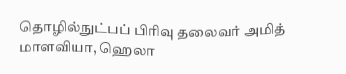தொழில்நுட்பப் பிரிவு தலைவர் அமித் மாளவியா, ஹெலா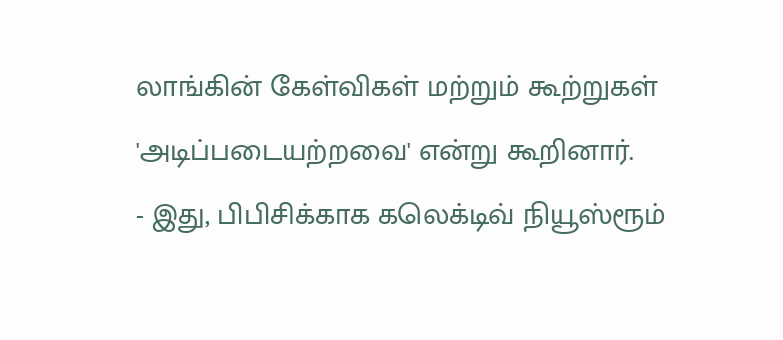லாங்கின் கேள்விகள் மற்றும் கூற்றுகள் 'அடிப்படையற்றவை' என்று கூறினார்.
- இது, பிபிசிக்காக கலெக்டிவ் நியூஸ்ரூம்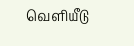வெளியீடு